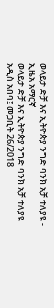ወላይታ ድቻ እና ኢትዮጵያ ንግድ ባንክ አቻ ተለያዩ - ኢዜአ አማርኛ
ወላይታ ድቻ እና ኢትዮጵያ ንግድ ባንክ አቻ ተለያዩ
አዲስ አበባ፤ መጋቢት 26/2018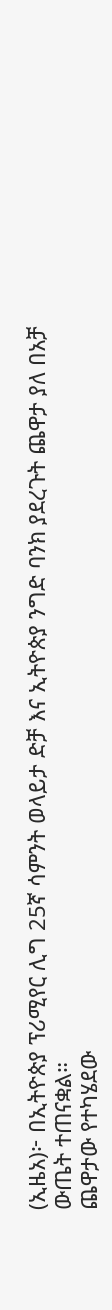(ኢዜአ)፦ በኢትዮጵያ ፕሪሚየር ሊግ 25ኛ ሳምንት ወላይታ ድቻ እና ኢትዮጵያ ንግድ ባንክ ያደረጉት ጨዋታ ያለ በአቻ ውጤት ተጠናቋል።
ጨዋታው የተካሄደው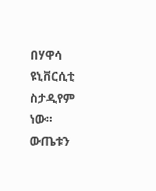በሃዋሳ ዩኒቨርሲቲ ስታዲየም ነው።
ውጤቱን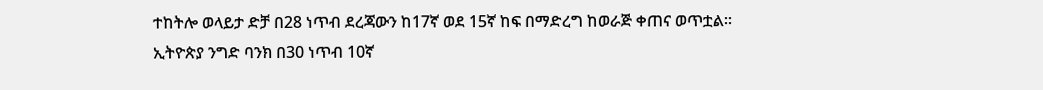ተከትሎ ወላይታ ድቻ በ28 ነጥብ ደረጃውን ከ17ኛ ወደ 15ኛ ከፍ በማድረግ ከወራጅ ቀጠና ወጥቷል።
ኢትዮጵያ ንግድ ባንክ በ30 ነጥብ 10ኛ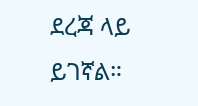ደረጃ ላይ ይገኛል።